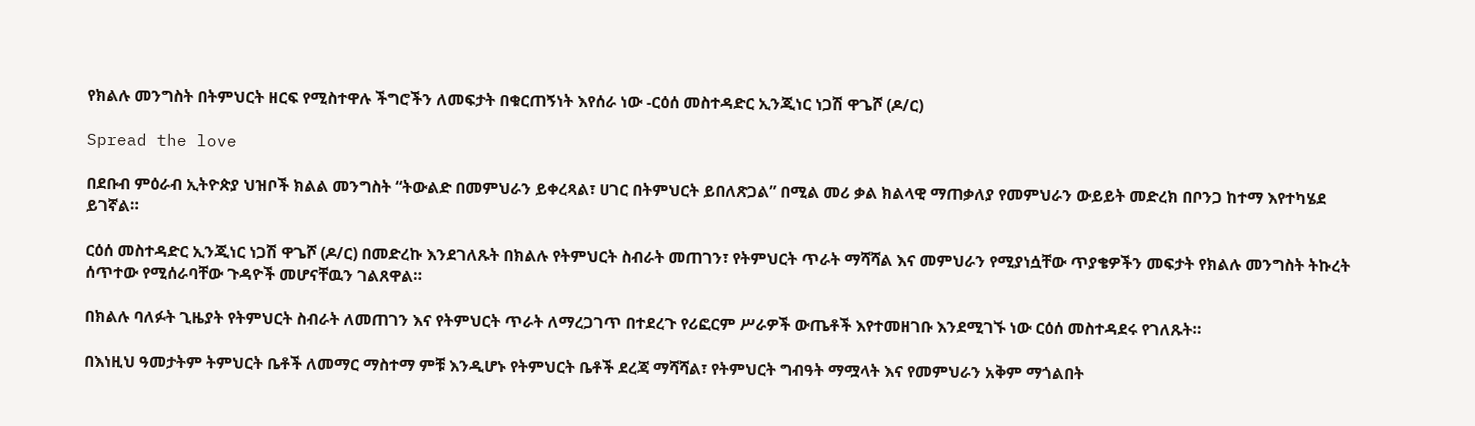የክልሉ መንግስት በትምህርት ዘርፍ የሚስተዋሉ ችግሮችን ለመፍታት በቁርጠኝነት እየሰራ ነው -ርዕሰ መስተዳድር ኢንጂነር ነጋሽ ዋጌሾ (ዶ/ር)

Spread the love

በደቡብ ምዕራብ ኢትዮጵያ ህዝቦች ክልል መንግስት “ትውልድ በመምህራን ይቀረጻል፣ ሀገር በትምህርት ይበለጽጋል” በሚል መሪ ቃል ክልላዊ ማጠቃለያ የመምህራን ውይይት መድረክ በቦንጋ ከተማ እየተካሄደ ይገኛል።

ርዕሰ መስተዳድር ኢንጂነር ነጋሽ ዋጌሾ (ዶ/ር) በመድረኩ እንደገለጹት በክልሉ የትምህርት ስብራት መጠገን፣ የትምህርት ጥራት ማሻሻል እና መምህራን የሚያነሷቸው ጥያቄዎችን መፍታት የክልሉ መንግስት ትኩረት ሰጥተው የሚሰራባቸው ጉዳዮች መሆናቸዉን ገልጸዋል።

በክልሉ ባለፉት ጊዜያት የትምህርት ስብራት ለመጠገን እና የትምህርት ጥራት ለማረጋገጥ በተደረጉ የሪፎርም ሥራዎች ውጤቶች እየተመዘገቡ እንደሚገኙ ነው ርዕሰ መስተዳደሩ የገለጹት።

በእነዚህ ዓመታትም ትምህርት ቤቶች ለመማር ማስተማ ምቹ እንዲሆኑ የትምህርት ቤቶች ደረጃ ማሻሻል፣ የትምህርት ግብዓት ማሟላት እና የመምህራን አቅም ማጎልበት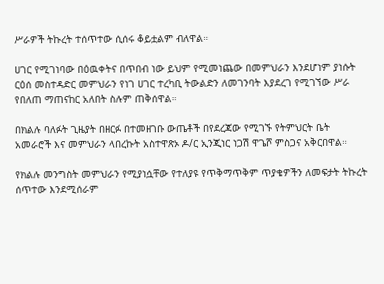ሥራዎች ትኩረት ተሰጥተው ሲሰሩ ቆይቷልም ብለዋል።

ሀገር የሚገነባው በዕዉቀትና በጥበብ ነው ይህም የሚመነጨው በመምህራን እንደሆነም ያነሱት ርዕሰ መስተዳድር መምህራን የነገ ሀገር ተረካቢ ትውልድን ለመገንባት እያደረገ የሚገኘው ሥራ የበለጠ ማጠናከር አለበት ስሉም ጠቅሰዋል።

በክልሉ ባለፉት ጊዜያት በዘርፉ በተመዘገቡ ውጤቶች በየደረጃው የሚገኙ የትምህርት ቤት አመራሮች እና መምህራን ላበረኩት አስተዋጽኦ ዶ/ር ኢንጂነር ነጋሽ ዋጌሾ ምስጋና አቅርበዋል።

የክልሉ መንግስት መምህራን የሚያነሷቸው የተለያዩ የጥቅማጥቅም ጥያቄዎችን ለመፍታት ትኩረት ሰጥተው እንደሚሰራም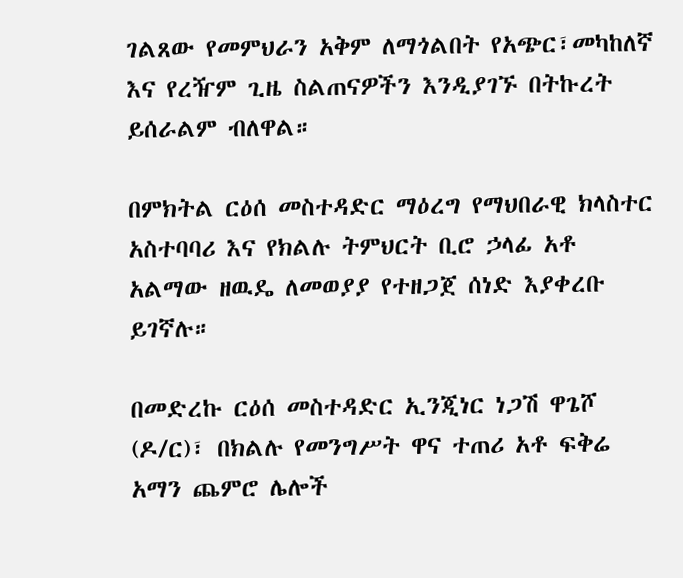ገልጸው የመምህራን አቅም ለማጎልበት የአጭር፣መካከለኛ እና የረዥም ጊዜ ስልጠናዎችን እንዲያገኙ በትኩረት ይሰራልም ብለዋል።

በምክትል ርዕሰ መስተዳድር ማዕረግ የማህበራዊ ክላስተር አስተባባሪ እና የክልሉ ትምህርት ቢሮ ኃላፊ አቶ አልማው ዘዉዴ ለመወያያ የተዘጋጀ ሰነድ እያቀረቡ ይገኛሉ።

በመድረኩ ርዕሰ መስተዳድር ኢንጂነር ነጋሽ ዋጌሾ (ዶ/ር)፣ በክልሉ የመንግሥት ዋና ተጠሪ አቶ ፍቅሬ አማን ጨምሮ ሌሎች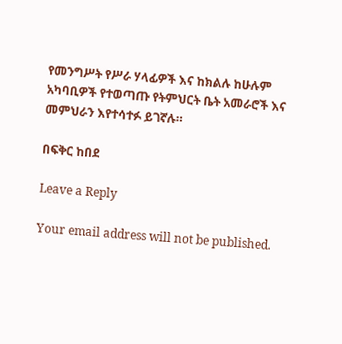የመንግሥት የሥራ ሃላፊዎች እና ከክልሉ ከሁሉም አካባቢዎች የተወጣጡ የትምህርት ቤት አመራሮች እና መምህራን እየተሳተፉ ይገኛሉ።

በፍቅር ከበደ

Leave a Reply

Your email address will not be published.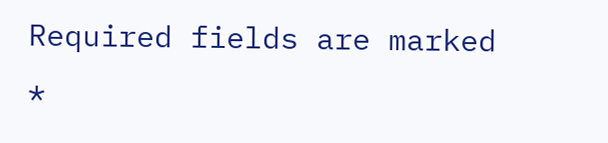Required fields are marked *